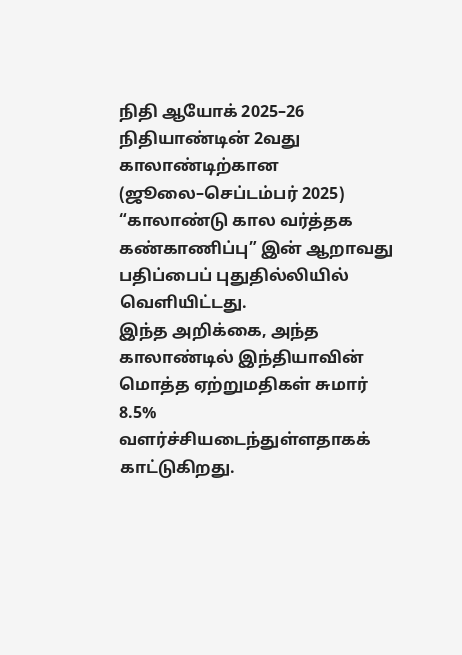நிதி ஆயோக் 2025–26 நிதியாண்டின் 2வது காலாண்டிற்கான (ஜூலை–செப்டம்பர் 2025) “காலாண்டு கால வர்த்தக கண்காணிப்பு” இன் ஆறாவது பதிப்பைப் புதுதில்லியில் வெளியிட்டது.
இந்த அறிக்கை, அந்த காலாண்டில் இந்தியாவின் மொத்த ஏற்றுமதிகள் சுமார் 8.5% வளர்ச்சியடைந்துள்ளதாகக் காட்டுகிறது.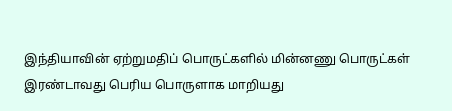இந்தியாவின் ஏற்றுமதிப் பொருட்களில் மின்னணு பொருட்கள் இரண்டாவது பெரிய பொருளாக மாறியது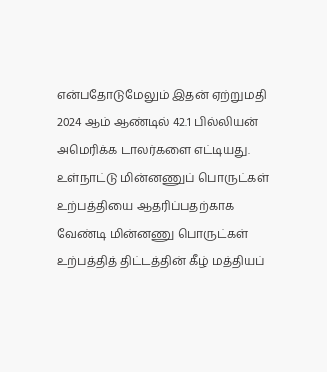என்பதோடுமேலும் இதன் ஏற்றுமதி 2024 ஆம் ஆண்டில் 42.1 பில்லியன் அமெரிக்க டாலர்களை எட்டியது.
உள்நாட்டு மின்னணுப் பொருட்கள் உற்பத்தியை ஆதரிப்பதற்காக வேண்டி மின்னணு பொருட்கள் உற்பத்தித் திட்டத்தின் கீழ் மத்தியப்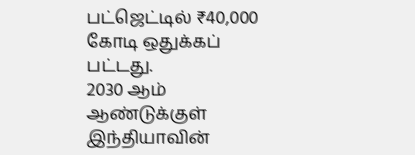பட்ஜெட்டில் ₹40,000 கோடி ஒதுக்கப் பட்டது.
2030 ஆம் ஆண்டுக்குள் இந்தியாவின்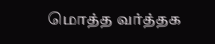மொத்த வர்த்தக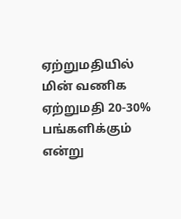ஏற்றுமதியில் மின் வணிக ஏற்றுமதி 20-30% பங்களிக்கும் என்று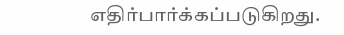எதிர்பார்க்கப்படுகிறது.